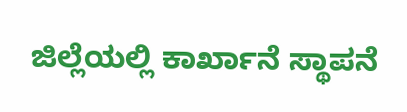ಜಿಲ್ಲೆಯಲ್ಲಿ ಕಾರ್ಖಾನೆ ಸ್ಥಾಪನೆ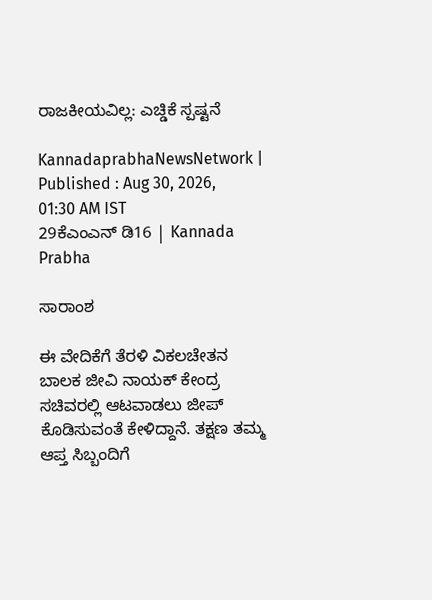ರಾಜಕೀಯವಿಲ್ಲ: ಎಚ್ಡಿಕೆ ಸ್ಪಷ್ಟನೆ

KannadaprabhaNewsNetwork |
Published : Aug 30, 2026, 01:30 AM IST
29ಕೆಎಂಎನ್ ಡಿ16 | Kannada Prabha

ಸಾರಾಂಶ

ಈ ವೇದಿಕೆಗೆ ತೆರಳಿ ವಿಕಲಚೇತನ ಬಾಲಕ ಜೀವಿ ನಾಯಕ್ ಕೇಂದ್ರ ಸಚಿವರಲ್ಲಿ ಆಟವಾಡಲು ಜೀಪ್ ಕೊಡಿಸುವಂತೆ ಕೇಳಿದ್ದಾನೆ. ತಕ್ಷಣ ತಮ್ಮ ಆಪ್ತ ಸಿಬ್ಬಂದಿಗೆ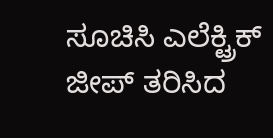ಸೂಚಿಸಿ ಎಲೆಕ್ಟ್ರಿಕ್ ಜೀಪ್ ತರಿಸಿದ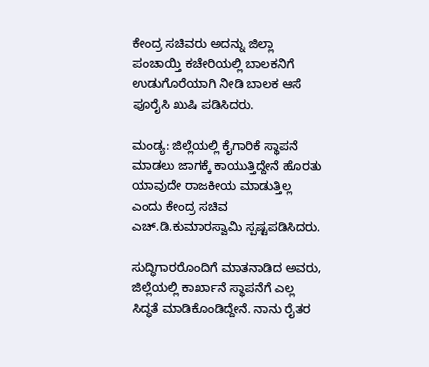ಕೇಂದ್ರ ಸಚಿವರು ಅದನ್ನು ಜಿಲ್ಲಾ ಪಂಚಾಯ್ತಿ ಕಚೇರಿಯಲ್ಲಿ ಬಾಲಕನಿಗೆ ಉಡುಗೊರೆಯಾಗಿ ನೀಡಿ ಬಾಲಕ ಆಸೆ ಪೂರೈಸಿ ಖುಷಿ ಪಡಿಸಿದರು.

ಮಂಡ್ಯ: ಜಿಲ್ಲೆಯಲ್ಲಿ ಕೈಗಾರಿಕೆ ಸ್ಥಾಪನೆ ಮಾಡಲು ಜಾಗಕ್ಕೆ ಕಾಯುತ್ತಿದ್ದೇನೆ ಹೊರತು ಯಾವುದೇ ರಾಜಕೀಯ ಮಾಡುತ್ತಿಲ್ಲ ಎಂದು ಕೇಂದ್ರ ಸಚಿವ ಎಚ್.ಡಿ.ಕುಮಾರಸ್ವಾಮಿ ಸ್ಪಷ್ಟಪಡಿಸಿದರು.

ಸುದ್ಧಿಗಾರರೊಂದಿಗೆ ಮಾತನಾಡಿದ ಅವರು, ಜಿಲ್ಲೆಯಲ್ಲಿ ಕಾರ್ಖಾನೆ ಸ್ಥಾಪನೆಗೆ ಎಲ್ಲ ಸಿದ್ಧತೆ ಮಾಡಿಕೊಂಡಿದ್ದೇನೆ. ನಾನು ರೈತರ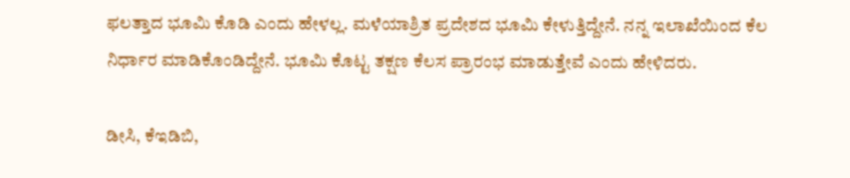ಫಲತ್ತಾದ ಭೂಮಿ ಕೊಡಿ ಎಂದು ಹೇಳಲ್ಲ. ಮಳೆಯಾಶ್ರಿತ ಪ್ರದೇಶದ ಭೂಮಿ ಕೇಳುತ್ತಿದ್ದೇನೆ. ನನ್ನ ಇಲಾಖೆಯಿಂದ ಕೆಲ ನಿರ್ಧಾರ ಮಾಡಿಕೊಂಡಿದ್ದೇನೆ. ಭೂಮಿ ಕೊಟ್ಟ ತಕ್ಷಣ ಕೆಲಸ ಪ್ರಾರಂಭ ಮಾಡುತ್ತೇವೆ ಎಂದು ಹೇಳಿದರು.

ಡೀಸಿ, ಕೆಇಡಿಬಿ,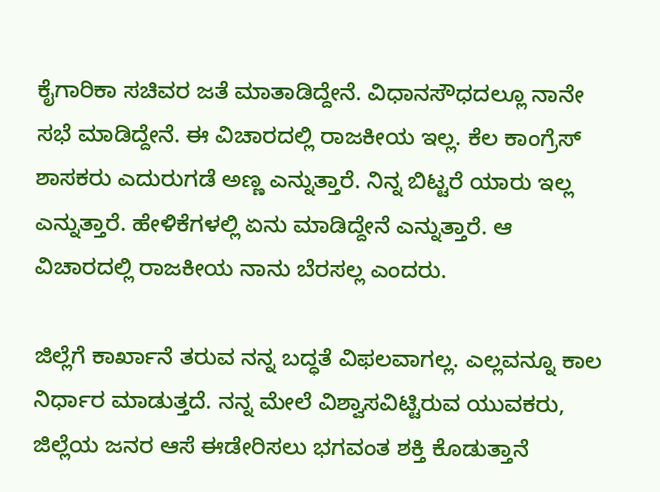ಕೈಗಾರಿಕಾ ಸಚಿವರ ಜತೆ ಮಾತಾಡಿದ್ದೇನೆ. ವಿಧಾನಸೌಧದಲ್ಲೂ ನಾನೇ ಸಭೆ ಮಾಡಿದ್ದೇನೆ. ಈ ವಿಚಾರದಲ್ಲಿ ರಾಜಕೀಯ ಇಲ್ಲ. ಕೆಲ ಕಾಂಗ್ರೆಸ್ ಶಾಸಕರು ಎದುರುಗಡೆ ಅಣ್ಣ ಎನ್ನುತ್ತಾರೆ. ನಿನ್ನ ಬಿಟ್ಟರೆ ಯಾರು ಇಲ್ಲ ಎನ್ನುತ್ತಾರೆ. ಹೇಳಿಕೆಗಳಲ್ಲಿ ಏನು ಮಾಡಿದ್ದೇನೆ ಎನ್ನುತ್ತಾರೆ. ಆ ವಿಚಾರದಲ್ಲಿ ರಾಜಕೀಯ ನಾನು ಬೆರಸಲ್ಲ ಎಂದರು.

ಜಿಲ್ಲೆಗೆ ಕಾರ್ಖಾನೆ ತರುವ ನನ್ನ ಬದ್ಧತೆ ವಿಫಲವಾಗಲ್ಲ. ಎಲ್ಲವನ್ನೂ ಕಾಲ ನಿರ್ಧಾರ ಮಾಡುತ್ತದೆ. ನನ್ನ ಮೇಲೆ ವಿಶ್ವಾಸವಿಟ್ಟಿರುವ ಯುವಕರು, ಜಿಲ್ಲೆಯ ಜನರ ಆಸೆ ಈಡೇರಿಸಲು ಭಗವಂತ ಶಕ್ತಿ ಕೊಡುತ್ತಾನೆ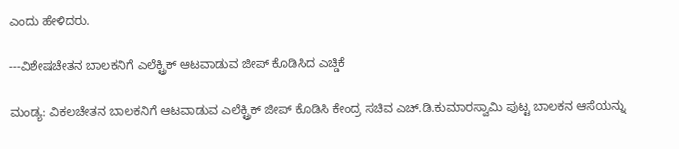ಎಂದು ಹೇಳಿದರು.

---ವಿಶೇಷಚೇತನ ಬಾಲಕನಿಗೆ ಎಲೆಕ್ಟ್ರಿಕ್ ಆಟವಾಡುವ ಜೀಪ್ ಕೊಡಿಸಿದ ಎಚ್ಡಿಕೆ

ಮಂಡ್ಯ: ವಿಕಲಚೇತನ ಬಾಲಕನಿಗೆ ಆಟವಾಡುವ ಎಲೆಕ್ಟ್ರಿಕ್ ಜೀಪ್ ಕೊಡಿಸಿ ಕೇಂದ್ರ ಸಚಿವ ಎಚ್.ಡಿ.ಕುಮಾರಸ್ವಾಮಿ ಪುಟ್ಟ ಬಾಲಕನ ಆಸೆಯನ್ನು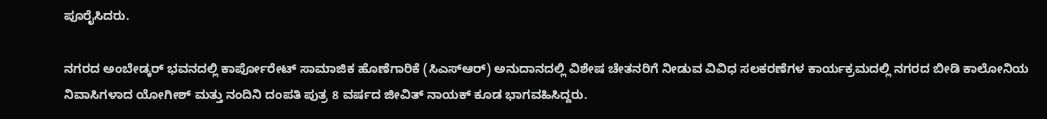ಪೂರೈಸಿದರು.

ನಗರದ ಅಂಬೇಡ್ಕರ್ ಭವನದಲ್ಲಿ ಕಾರ್ಪೋರೇಟ್ ಸಾಮಾಜಿಕ ಹೊಣೆಗಾರಿಕೆ (ಸಿಎಸ್‌ಆರ್) ಅನುದಾನದಲ್ಲಿ ವಿಶೇಷ ಚೇತನರಿಗೆ ನೀಡುವ ವಿವಿಧ ಸಲಕರಣೆಗಳ ಕಾರ್ಯಕ್ರಮದಲ್ಲಿ ನಗರದ ಬೀಡಿ ಕಾಲೋನಿಯ ನಿವಾಸಿಗಳಾದ ಯೋಗೀಶ್ ಮತ್ತು ನಂದಿನಿ ದಂಪತಿ ಪುತ್ರ 8 ವರ್ಷದ ಜೀವಿತ್ ನಾಯಕ್ ಕೂಡ ಭಾಗವಹಿಸಿದ್ದರು.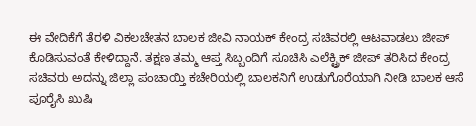ಈ ವೇದಿಕೆಗೆ ತೆರಳಿ ವಿಕಲಚೇತನ ಬಾಲಕ ಜೀವಿ ನಾಯಕ್ ಕೇಂದ್ರ ಸಚಿವರಲ್ಲಿ ಆಟವಾಡಲು ಜೀಪ್ ಕೊಡಿಸುವಂತೆ ಕೇಳಿದ್ದಾನೆ. ತಕ್ಷಣ ತಮ್ಮ ಆಪ್ತ ಸಿಬ್ಬಂದಿಗೆ ಸೂಚಿಸಿ ಎಲೆಕ್ಟ್ರಿಕ್ ಜೀಪ್ ತರಿಸಿದ ಕೇಂದ್ರ ಸಚಿವರು ಅದನ್ನು ಜಿಲ್ಲಾ ಪಂಚಾಯ್ತಿ ಕಚೇರಿಯಲ್ಲಿ ಬಾಲಕನಿಗೆ ಉಡುಗೊರೆಯಾಗಿ ನೀಡಿ ಬಾಲಕ ಆಸೆ ಪೂರೈಸಿ ಖುಷಿ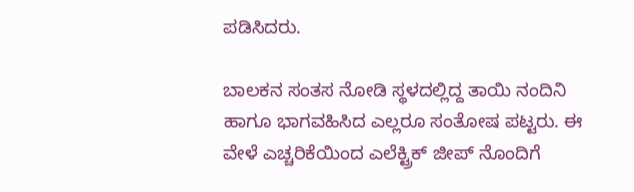ಪಡಿಸಿದರು.

ಬಾಲಕನ ಸಂತಸ ನೋಡಿ ಸ್ಥಳದಲ್ಲಿದ್ದ ತಾಯಿ ನಂದಿನಿ ಹಾಗೂ ಭಾಗವಹಿಸಿದ ಎಲ್ಲರೂ ಸಂತೋಷ ಪಟ್ಟರು. ಈ ವೇಳೆ ಎಚ್ಚರಿಕೆಯಿಂದ ಎಲೆಕ್ಟ್ರಿಕ್ ಜೀಪ್ ನೊಂದಿಗೆ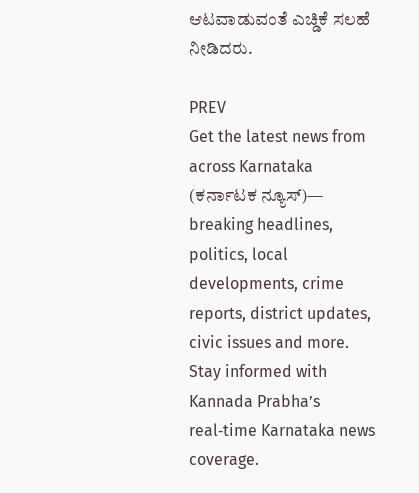ಆಟವಾಡುವಂತೆ ಎಚ್ಡಿಕೆ ಸಲಹೆ ನೀಡಿದರು.

PREV
Get the latest news from across Karnataka (ಕರ್ನಾಟಕ ನ್ಯೂಸ್)— breaking headlines, politics, local developments, crime reports, district updates, civic issues and more. Stay informed with Kannada Prabha’s real‑time Karnataka news coverage.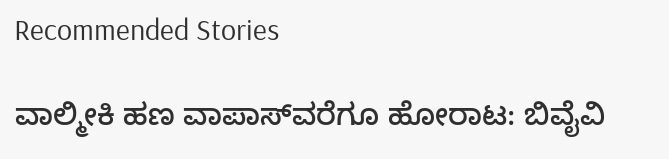Recommended Stories

ವಾಲ್ಮೀಕಿ ಹಣ ವಾಪಾಸ್‌ವರೆಗೂ ಹೋರಾಟ: ಬಿವೈವಿ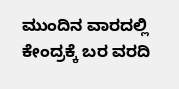ಮುಂದಿನ ವಾರದಲ್ಲಿ ಕೇಂದ್ರಕ್ಕೆ ಬರ ವರದಿ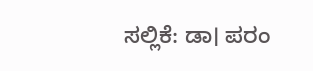ಸಲ್ಲಿಕೆ: ಡಾ। ಪರಂ